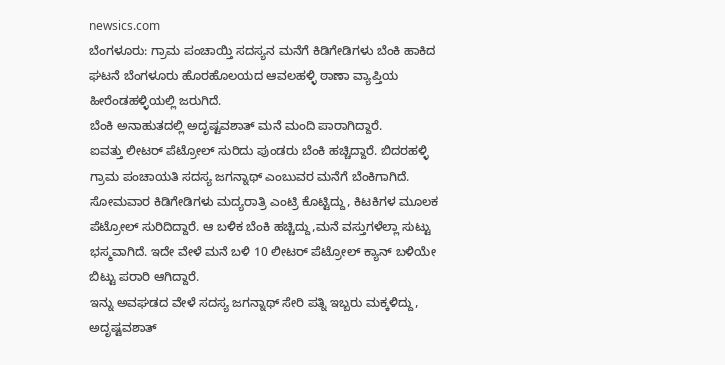newsics.com
ಬೆಂಗಳೂರು: ಗ್ರಾಮ ಪಂಚಾಯ್ತಿ ಸದಸ್ಯನ ಮನೆಗೆ ಕಿಡಿಗೇಡಿಗಳು ಬೆಂಕಿ ಹಾಕಿದ ಘಟನೆ ಬೆಂಗಳೂರು ಹೊರಹೊಲಯದ ಆವಲಹಳ್ಳಿ ಠಾಣಾ ವ್ಯಾಪ್ತಿಯ ಹೀರೆಂಡಹಳ್ಳಿಯಲ್ಲಿ ಜರುಗಿದೆ.
ಬೆಂಕಿ ಅನಾಹುತದಲ್ಲಿ ಅದೃಷ್ಟವಶಾತ್ ಮನೆ ಮಂದಿ ಪಾರಾಗಿದ್ದಾರೆ.
ಐವತ್ತು ಲೀಟರ್ ಪೆಟ್ರೋಲ್ ಸುರಿದು ಪುಂಡರು ಬೆಂಕಿ ಹಚ್ಚಿದ್ದಾರೆ. ಬಿದರಹಳ್ಳಿ ಗ್ರಾಮ ಪಂಚಾಯತಿ ಸದಸ್ಯ ಜಗನ್ನಾಥ್ ಎಂಬುವರ ಮನೆಗೆ ಬೆಂಕಿಗಾಗಿದೆ. ಸೋಮವಾರ ಕಿಡಿಗೇಡಿಗಳು ಮದ್ಯರಾತ್ರಿ ಎಂಟ್ರಿ ಕೊಟ್ಟಿದ್ದು, ಕಿಟಕಿಗಳ ಮೂಲಕ ಪೆಟ್ರೋಲ್ ಸುರಿದಿದ್ದಾರೆ. ಆ ಬಳಿಕ ಬೆಂಕಿ ಹಚ್ಚಿದ್ದು,ಮನೆ ವಸ್ತುಗಳೆಲ್ಲಾ ಸುಟ್ಟು ಭಸ್ಮವಾಗಿದೆ. ಇದೇ ವೇಳೆ ಮನೆ ಬಳಿ 10 ಲೀಟರ್ ಪೆಟ್ರೋಲ್ ಕ್ಯಾನ್ ಬಳಿಯೇ ಬಿಟ್ಟು ಪರಾರಿ ಆಗಿದ್ದಾರೆ.
ಇನ್ನು ಅವಘಡದ ವೇಳೆ ಸದಸ್ಯ ಜಗನ್ನಾಥ್ ಸೇರಿ ಪತ್ನಿ ಇಬ್ಬರು ಮಕ್ಕಳಿದ್ದು, ಅದೃಷ್ಟವಶಾತ್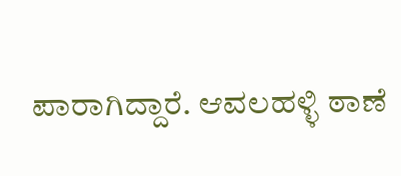ಪಾರಾಗಿದ್ದಾರೆ. ಆವಲಹಳ್ಳಿ ಠಾಣೆ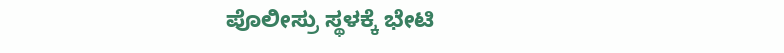ಪೊಲೀಸ್ರು ಸ್ಥಳಕ್ಕೆ ಭೇಟಿ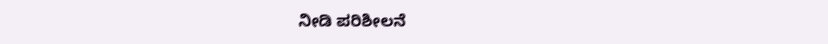ನೀಡಿ ಪರಿಶೀಲನೆ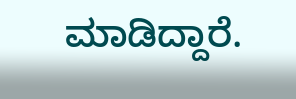ಮಾಡಿದ್ದಾರೆ.